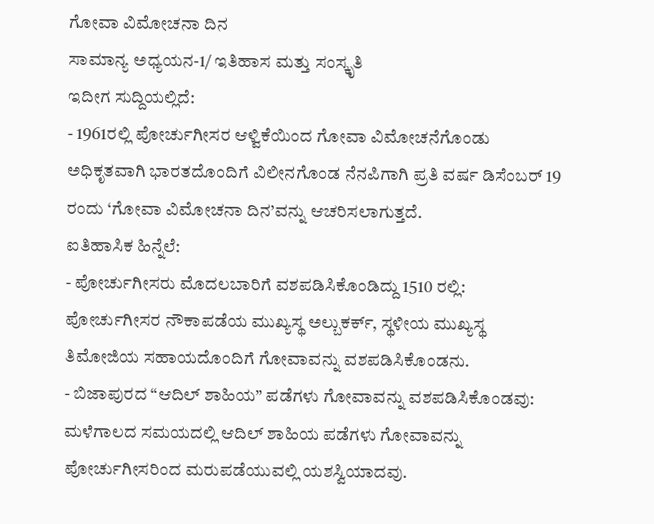ಗೋವಾ ವಿಮೋಚನಾ ದಿನ
ಸಾಮಾನ್ಯ ಅಧ್ಯಯನ-1/ ಇತಿಹಾಸ ಮತ್ತು ಸಂಸ್ಕೃತಿ
ಇದೀಗ ಸುದ್ದಿಯಲ್ಲಿದೆ:
- 1961ರಲ್ಲಿ ಪೋರ್ಚುಗೀಸರ ಆಳ್ವಿಕೆಯಿಂದ ಗೋವಾ ವಿಮೋಚನೆಗೊಂಡು ಅಧಿಕೃತವಾಗಿ ಭಾರತದೊಂದಿಗೆ ವಿಲೀನಗೊಂಡ ನೆನಪಿಗಾಗಿ ಪ್ರತಿ ವರ್ಷ ಡಿಸೆಂಬರ್ 19 ರಂದು ‘ಗೋವಾ ವಿಮೋಚನಾ ದಿನ’ವನ್ನು ಆಚರಿಸಲಾಗುತ್ತದೆ.
ಐತಿಹಾಸಿಕ ಹಿನ್ನೆಲೆ:
- ಪೋರ್ಚುಗೀಸರು ಮೊದಲಬಾರಿಗೆ ವಶಪಡಿಸಿಕೊಂಡಿದ್ದು 1510 ರಲ್ಲಿ: ಪೋರ್ಚುಗೀಸರ ನೌಕಾಪಡೆಯ ಮುಖ್ಯಸ್ಥ ಅಲ್ಬುಕರ್ಕ್, ಸ್ಥಳೀಯ ಮುಖ್ಯಸ್ಥ ತಿಮೋಜಿಯ ಸಹಾಯದೊಂದಿಗೆ ಗೋವಾವನ್ನು ವಶಪಡಿಸಿಕೊಂಡನು.
- ಬಿಜಾಪುರದ “ಆದಿಲ್ ಶಾಹಿಯ” ಪಡೆಗಳು ಗೋವಾವನ್ನು ವಶಪಡಿಸಿಕೊಂಡವು: ಮಳೆಗಾಲದ ಸಮಯದಲ್ಲಿ ಆದಿಲ್ ಶಾಹಿಯ ಪಡೆಗಳು ಗೋವಾವನ್ನು ಪೋರ್ಚುಗೀಸರಿಂದ ಮರುಪಡೆಯುವಲ್ಲಿ ಯಶಸ್ವಿಯಾದವು.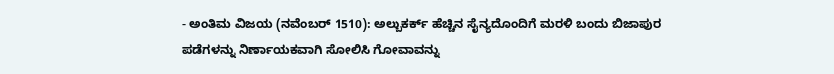- ಅಂತಿಮ ವಿಜಯ (ನವೆಂಬರ್ 1510): ಅಲ್ಬುಕರ್ಕ್ ಹೆಚ್ಚಿನ ಸೈನ್ಯದೊಂದಿಗೆ ಮರಳಿ ಬಂದು ಬಿಜಾಪುರ ಪಡೆಗಳನ್ನು ನಿರ್ಣಾಯಕವಾಗಿ ಸೋಲಿಸಿ ಗೋವಾವನ್ನು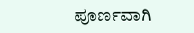ಪೂರ್ಣವಾಗಿ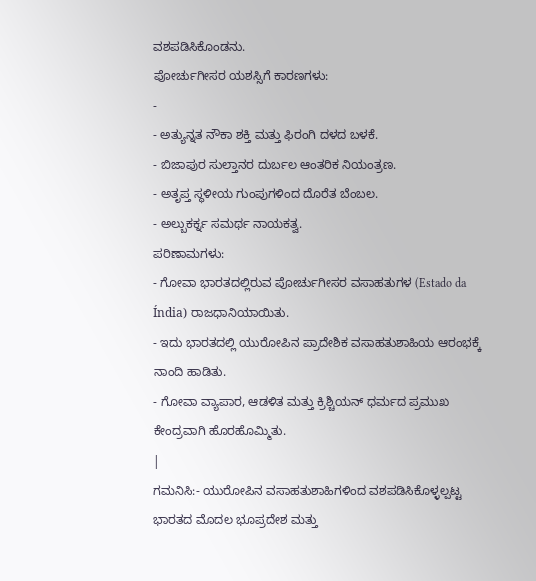ವಶಪಡಿಸಿಕೊಂಡನು.
ಪೋರ್ಚುಗೀಸರ ಯಶಸ್ಸಿಗೆ ಕಾರಣಗಳು:
-
- ಅತ್ಯುನ್ನತ ನೌಕಾ ಶಕ್ತಿ ಮತ್ತು ಫಿರಂಗಿ ದಳದ ಬಳಕೆ.
- ಬಿಜಾಪುರ ಸುಲ್ತಾನರ ದುರ್ಬಲ ಆಂತರಿಕ ನಿಯಂತ್ರಣ.
- ಅತೃಪ್ತ ಸ್ಥಳೀಯ ಗುಂಪುಗಳಿಂದ ದೊರೆತ ಬೆಂಬಲ.
- ಅಲ್ಬುಕರ್ಕ್ನ ಸಮರ್ಥ ನಾಯಕತ್ವ.
ಪರಿಣಾಮಗಳು:
- ಗೋವಾ ಭಾರತದಲ್ಲಿರುವ ಪೋರ್ಚುಗೀಸರ ವಸಾಹತುಗಳ (Estado da Índia) ರಾಜಧಾನಿಯಾಯಿತು.
- ಇದು ಭಾರತದಲ್ಲಿ ಯುರೋಪಿನ ಪ್ರಾದೇಶಿಕ ವಸಾಹತುಶಾಹಿಯ ಆರಂಭಕ್ಕೆ ನಾಂದಿ ಹಾಡಿತು.
- ಗೋವಾ ವ್ಯಾಪಾರ, ಆಡಳಿತ ಮತ್ತು ಕ್ರಿಶ್ಚಿಯನ್ ಧರ್ಮದ ಪ್ರಮುಖ ಕೇಂದ್ರವಾಗಿ ಹೊರಹೊಮ್ಮಿತು.
|
ಗಮನಿಸಿ:- ಯುರೋಪಿನ ವಸಾಹತುಶಾಹಿಗಳಿಂದ ವಶಪಡಿಸಿಕೊಳ್ಳಲ್ಪಟ್ಟ ಭಾರತದ ಮೊದಲ ಭೂಪ್ರದೇಶ ಮತ್ತು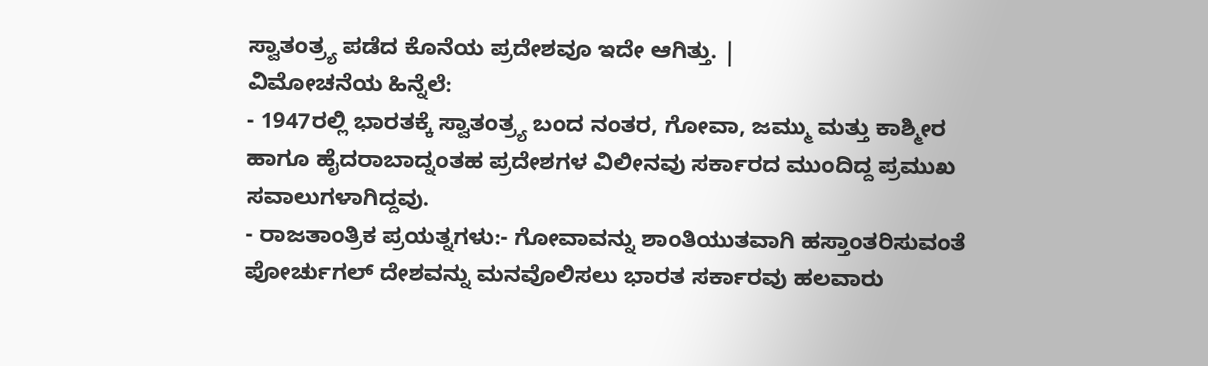ಸ್ವಾತಂತ್ರ್ಯ ಪಡೆದ ಕೊನೆಯ ಪ್ರದೇಶವೂ ಇದೇ ಆಗಿತ್ತು. |
ವಿಮೋಚನೆಯ ಹಿನ್ನೆಲೆ:
- 1947ರಲ್ಲಿ ಭಾರತಕ್ಕೆ ಸ್ವಾತಂತ್ರ್ಯ ಬಂದ ನಂತರ, ಗೋವಾ, ಜಮ್ಮು ಮತ್ತು ಕಾಶ್ಮೀರ ಹಾಗೂ ಹೈದರಾಬಾದ್ನಂತಹ ಪ್ರದೇಶಗಳ ವಿಲೀನವು ಸರ್ಕಾರದ ಮುಂದಿದ್ದ ಪ್ರಮುಖ ಸವಾಲುಗಳಾಗಿದ್ದವು.
- ರಾಜತಾಂತ್ರಿಕ ಪ್ರಯತ್ನಗಳು:- ಗೋವಾವನ್ನು ಶಾಂತಿಯುತವಾಗಿ ಹಸ್ತಾಂತರಿಸುವಂತೆ ಪೋರ್ಚುಗಲ್ ದೇಶವನ್ನು ಮನವೊಲಿಸಲು ಭಾರತ ಸರ್ಕಾರವು ಹಲವಾರು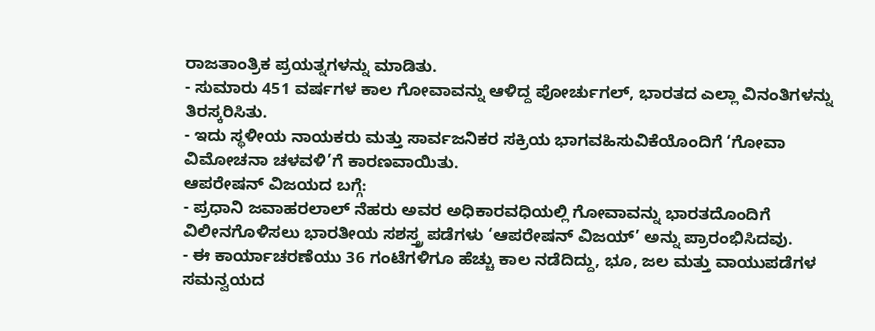ರಾಜತಾಂತ್ರಿಕ ಪ್ರಯತ್ನಗಳನ್ನು ಮಾಡಿತು.
- ಸುಮಾರು 451 ವರ್ಷಗಳ ಕಾಲ ಗೋವಾವನ್ನು ಆಳಿದ್ದ ಪೋರ್ಚುಗಲ್, ಭಾರತದ ಎಲ್ಲಾ ವಿನಂತಿಗಳನ್ನು ತಿರಸ್ಕರಿಸಿತು.
- ಇದು ಸ್ಥಳೀಯ ನಾಯಕರು ಮತ್ತು ಸಾರ್ವಜನಿಕರ ಸಕ್ರಿಯ ಭಾಗವಹಿಸುವಿಕೆಯೊಂದಿಗೆ ‘ಗೋವಾ ವಿಮೋಚನಾ ಚಳವಳಿ’ಗೆ ಕಾರಣವಾಯಿತು.
ಆಪರೇಷನ್ ವಿಜಯದ ಬಗ್ಗೆ:
- ಪ್ರಧಾನಿ ಜವಾಹರಲಾಲ್ ನೆಹರು ಅವರ ಅಧಿಕಾರವಧಿಯಲ್ಲಿ ಗೋವಾವನ್ನು ಭಾರತದೊಂದಿಗೆ ವಿಲೀನಗೊಳಿಸಲು ಭಾರತೀಯ ಸಶಸ್ತ್ರ ಪಡೆಗಳು ‘ಆಪರೇಷನ್ ವಿಜಯ್’ ಅನ್ನು ಪ್ರಾರಂಭಿಸಿದವು.
- ಈ ಕಾರ್ಯಾಚರಣೆಯು 36 ಗಂಟೆಗಳಿಗೂ ಹೆಚ್ಚು ಕಾಲ ನಡೆದಿದ್ದು, ಭೂ, ಜಲ ಮತ್ತು ವಾಯುಪಡೆಗಳ ಸಮನ್ವಯದ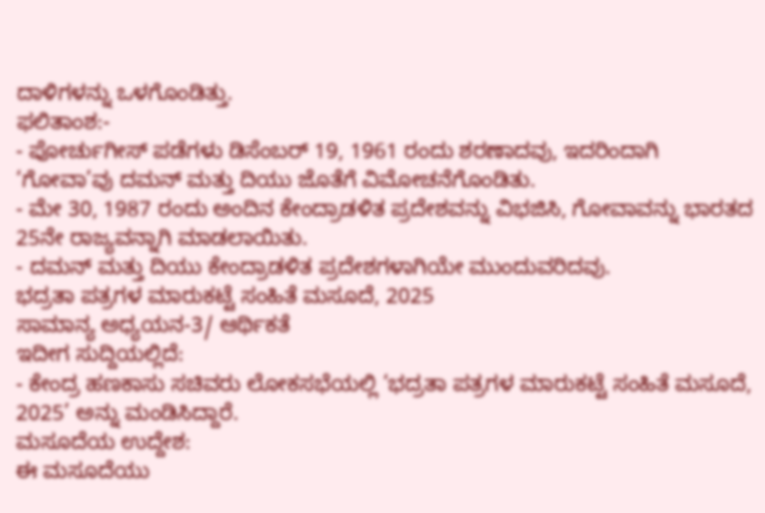ದಾಳಿಗಳನ್ನು ಒಳಗೊಂಡಿತ್ತು.
ಫಲಿತಾಂಶ:-
- ಪೋರ್ಚುಗೀಸ್ ಪಡೆಗಳು ಡಿಸೆಂಬರ್ 19, 1961 ರಂದು ಶರಣಾದವು, ಇದರಿಂದಾಗಿ ‘ಗೋವಾ’ವು ದಮನ್ ಮತ್ತು ದಿಯು ಜೊತೆಗೆ ವಿಮೋಚನೆಗೊಂಡಿತು.
- ಮೇ 30, 1987 ರಂದು ಅಂದಿನ ಕೇಂದ್ರಾಡಳಿತ ಪ್ರದೇಶವನ್ನು ವಿಭಜಿಸಿ, ಗೋವಾವನ್ನು ಭಾರತದ 25ನೇ ರಾಜ್ಯವನ್ನಾಗಿ ಮಾಡಲಾಯಿತು.
- ದಮನ್ ಮತ್ತು ದಿಯು ಕೇಂದ್ರಾಡಳಿತ ಪ್ರದೇಶಗಳಾಗಿಯೇ ಮುಂದುವರಿದವು.
ಭದ್ರತಾ ಪತ್ರಗಳ ಮಾರುಕಟ್ಟೆ ಸಂಹಿತೆ ಮಸೂದೆ, 2025
ಸಾಮಾನ್ಯ ಅಧ್ಯಯನ-3/ ಆರ್ಥಿಕತೆ
ಇದೀಗ ಸುದ್ದಿಯಲ್ಲಿದೆ:
- ಕೇಂದ್ರ ಹಣಕಾಸು ಸಚಿವರು ಲೋಕಸಭೆಯಲ್ಲಿ ‘ಭದ್ರತಾ ಪತ್ರಗಳ ಮಾರುಕಟ್ಟೆ ಸಂಹಿತೆ ಮಸೂದೆ, 2025’ ಅನ್ನು ಮಂಡಿಸಿದ್ದಾರೆ.
ಮಸೂದೆಯ ಉದ್ದೇಶ:
ಈ ಮಸೂದೆಯು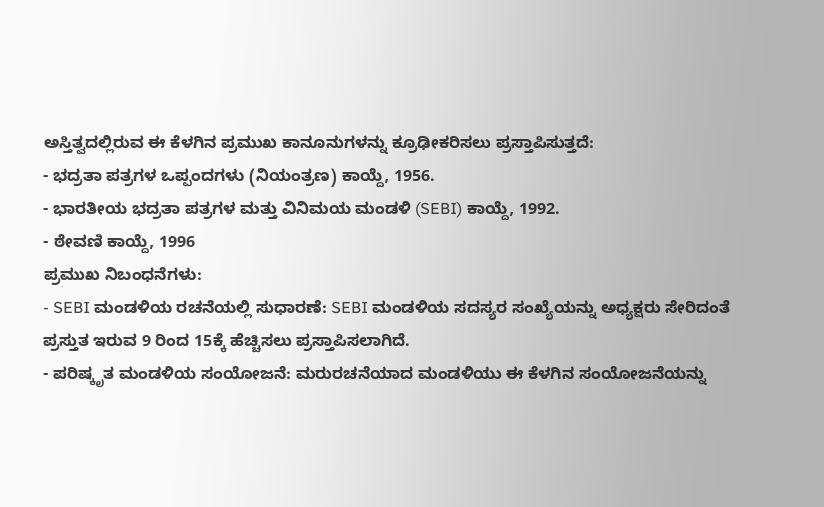ಅಸ್ತಿತ್ವದಲ್ಲಿರುವ ಈ ಕೆಳಗಿನ ಪ್ರಮುಖ ಕಾನೂನುಗಳನ್ನು ಕ್ರೂಢೀಕರಿಸಲು ಪ್ರಸ್ತಾಪಿಸುತ್ತದೆ:
- ಭದ್ರತಾ ಪತ್ರಗಳ ಒಪ್ಪಂದಗಳು (ನಿಯಂತ್ರಣ) ಕಾಯ್ದೆ, 1956.
- ಭಾರತೀಯ ಭದ್ರತಾ ಪತ್ರಗಳ ಮತ್ತು ವಿನಿಮಯ ಮಂಡಳಿ (SEBI) ಕಾಯ್ದೆ, 1992.
- ಠೇವಣಿ ಕಾಯ್ದೆ, 1996
ಪ್ರಮುಖ ನಿಬಂಧನೆಗಳು:
- SEBI ಮಂಡಳಿಯ ರಚನೆಯಲ್ಲಿ ಸುಧಾರಣೆ: SEBI ಮಂಡಳಿಯ ಸದಸ್ಯರ ಸಂಖ್ಯೆಯನ್ನು ಅಧ್ಯಕ್ಷರು ಸೇರಿದಂತೆ ಪ್ರಸ್ತುತ ಇರುವ 9 ರಿಂದ 15ಕ್ಕೆ ಹೆಚ್ಚಿಸಲು ಪ್ರಸ್ತಾಪಿಸಲಾಗಿದೆ.
- ಪರಿಷ್ಕೃತ ಮಂಡಳಿಯ ಸಂಯೋಜನೆ: ಮರುರಚನೆಯಾದ ಮಂಡಳಿಯು ಈ ಕೆಳಗಿನ ಸಂಯೋಜನೆಯನ್ನು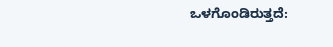ಒಳಗೊಂಡಿರುತ್ತದೆ: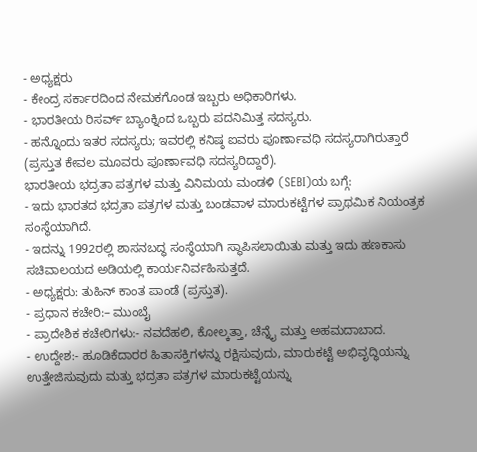- ಅಧ್ಯಕ್ಷರು
- ಕೇಂದ್ರ ಸರ್ಕಾರದಿಂದ ನೇಮಕಗೊಂಡ ಇಬ್ಬರು ಅಧಿಕಾರಿಗಳು.
- ಭಾರತೀಯ ರಿಸರ್ವ್ ಬ್ಯಾಂಕ್ನಿಂದ ಒಬ್ಬರು ಪದನಿಮಿತ್ತ ಸದಸ್ಯರು.
- ಹನ್ನೊಂದು ಇತರ ಸದಸ್ಯರು; ಇವರಲ್ಲಿ ಕನಿಷ್ಠ ಐವರು ಪೂರ್ಣಾವಧಿ ಸದಸ್ಯರಾಗಿರುತ್ತಾರೆ (ಪ್ರಸ್ತುತ ಕೇವಲ ಮೂವರು ಪೂರ್ಣಾವಧಿ ಸದಸ್ಯರಿದ್ದಾರೆ).
ಭಾರತೀಯ ಭದ್ರತಾ ಪತ್ರಗಳ ಮತ್ತು ವಿನಿಮಯ ಮಂಡಳಿ (SEBI)ಯ ಬಗ್ಗೆ:
- ಇದು ಭಾರತದ ಭದ್ರತಾ ಪತ್ರಗಳ ಮತ್ತು ಬಂಡವಾಳ ಮಾರುಕಟ್ಟೆಗಳ ಪ್ರಾಥಮಿಕ ನಿಯಂತ್ರಕ ಸಂಸ್ಥೆಯಾಗಿದೆ.
- ಇದನ್ನು 1992ರಲ್ಲಿ ಶಾಸನಬದ್ಧ ಸಂಸ್ಥೆಯಾಗಿ ಸ್ಥಾಪಿಸಲಾಯಿತು ಮತ್ತು ಇದು ಹಣಕಾಸು ಸಚಿವಾಲಯದ ಅಡಿಯಲ್ಲಿ ಕಾರ್ಯನಿರ್ವಹಿಸುತ್ತದೆ.
- ಅಧ್ಯಕ್ಷರು: ತುಹಿನ್ ಕಾಂತ ಪಾಂಡೆ (ಪ್ರಸ್ತುತ).
- ಪ್ರಧಾನ ಕಚೇರಿ:– ಮುಂಬೈ
- ಪ್ರಾದೇಶಿಕ ಕಚೇರಿಗಳು:- ನವದೆಹಲಿ, ಕೋಲ್ಕತ್ತಾ, ಚೆನ್ನೈ ಮತ್ತು ಅಹಮದಾಬಾದ.
- ಉದ್ದೇಶ:- ಹೂಡಿಕೆದಾರರ ಹಿತಾಸಕ್ತಿಗಳನ್ನು ರಕ್ಷಿಸುವುದು, ಮಾರುಕಟ್ಟೆ ಅಭಿವೃದ್ಧಿಯನ್ನು ಉತ್ತೇಜಿಸುವುದು ಮತ್ತು ಭದ್ರತಾ ಪತ್ರಗಳ ಮಾರುಕಟ್ಟೆಯನ್ನು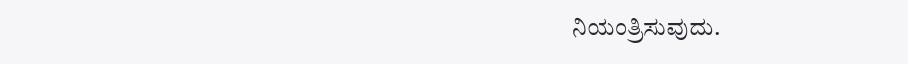ನಿಯಂತ್ರಿಸುವುದು.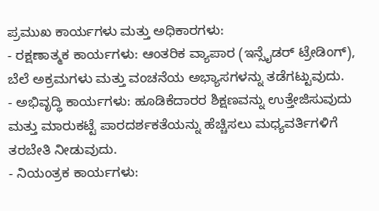ಪ್ರಮುಖ ಕಾರ್ಯಗಳು ಮತ್ತು ಅಧಿಕಾರಗಳು:
- ರಕ್ಷಣಾತ್ಮಕ ಕಾರ್ಯಗಳು: ಆಂತರಿಕ ವ್ಯಾಪಾರ (ಇನ್ಸೈಡರ್ ಟ್ರೇಡಿಂಗ್), ಬೆಲೆ ಅಕ್ರಮಗಳು ಮತ್ತು ವಂಚನೆಯ ಅಭ್ಯಾಸಗಳನ್ನು ತಡೆಗಟ್ಟುವುದು.
- ಅಭಿವೃದ್ಧಿ ಕಾರ್ಯಗಳು: ಹೂಡಿಕೆದಾರರ ಶಿಕ್ಷಣವನ್ನು ಉತ್ತೇಜಿಸುವುದು ಮತ್ತು ಮಾರುಕಟ್ಟೆ ಪಾರದರ್ಶಕತೆಯನ್ನು ಹೆಚ್ಚಿಸಲು ಮಧ್ಯವರ್ತಿಗಳಿಗೆ ತರಬೇತಿ ನೀಡುವುದು.
- ನಿಯಂತ್ರಕ ಕಾರ್ಯಗಳು: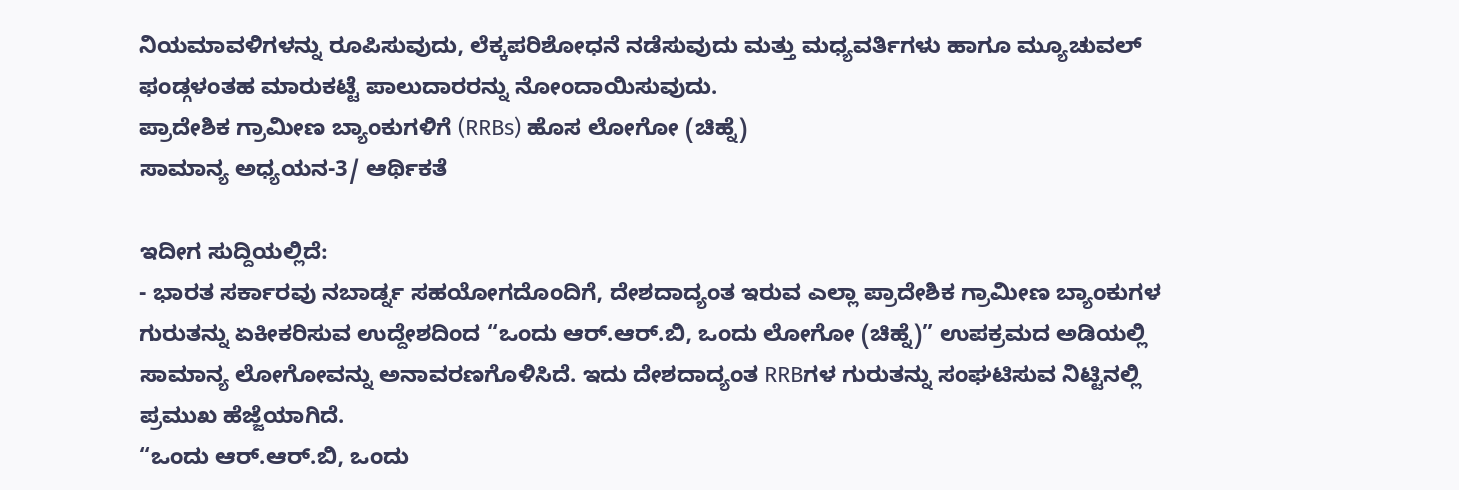ನಿಯಮಾವಳಿಗಳನ್ನು ರೂಪಿಸುವುದು, ಲೆಕ್ಕಪರಿಶೋಧನೆ ನಡೆಸುವುದು ಮತ್ತು ಮಧ್ಯವರ್ತಿಗಳು ಹಾಗೂ ಮ್ಯೂಚುವಲ್ ಫಂಡ್ಗಳಂತಹ ಮಾರುಕಟ್ಟೆ ಪಾಲುದಾರರನ್ನು ನೋಂದಾಯಿಸುವುದು.
ಪ್ರಾದೇಶಿಕ ಗ್ರಾಮೀಣ ಬ್ಯಾಂಕುಗಳಿಗೆ (RRBs) ಹೊಸ ಲೋಗೋ (ಚಿಹ್ನೆ)
ಸಾಮಾನ್ಯ ಅಧ್ಯಯನ-3/ ಆರ್ಥಿಕತೆ

ಇದೀಗ ಸುದ್ದಿಯಲ್ಲಿದೆ:
- ಭಾರತ ಸರ್ಕಾರವು ನಬಾರ್ಡ್ನ ಸಹಯೋಗದೊಂದಿಗೆ, ದೇಶದಾದ್ಯಂತ ಇರುವ ಎಲ್ಲಾ ಪ್ರಾದೇಶಿಕ ಗ್ರಾಮೀಣ ಬ್ಯಾಂಕುಗಳ ಗುರುತನ್ನು ಏಕೀಕರಿಸುವ ಉದ್ದೇಶದಿಂದ “ಒಂದು ಆರ್.ಆರ್.ಬಿ, ಒಂದು ಲೋಗೋ (ಚಿಹ್ನೆ)” ಉಪಕ್ರಮದ ಅಡಿಯಲ್ಲಿ ಸಾಮಾನ್ಯ ಲೋಗೋವನ್ನು ಅನಾವರಣಗೊಳಿಸಿದೆ. ಇದು ದೇಶದಾದ್ಯಂತ RRBಗಳ ಗುರುತನ್ನು ಸಂಘಟಿಸುವ ನಿಟ್ಟಿನಲ್ಲಿ ಪ್ರಮುಖ ಹೆಜ್ಜೆಯಾಗಿದೆ.
“ಒಂದು ಆರ್.ಆರ್.ಬಿ, ಒಂದು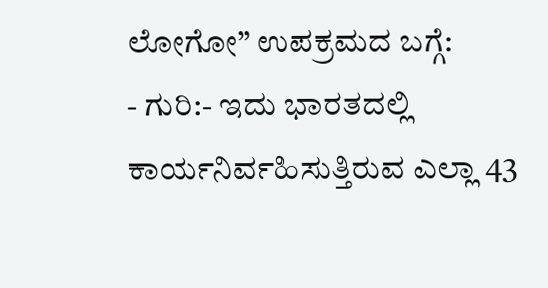ಲೋಗೋ” ಉಪಕ್ರಮದ ಬಗ್ಗೆ:
- ಗುರಿ:- ಇದು ಭಾರತದಲ್ಲಿ ಕಾರ್ಯನಿರ್ವಹಿಸುತ್ತಿರುವ ಎಲ್ಲಾ 43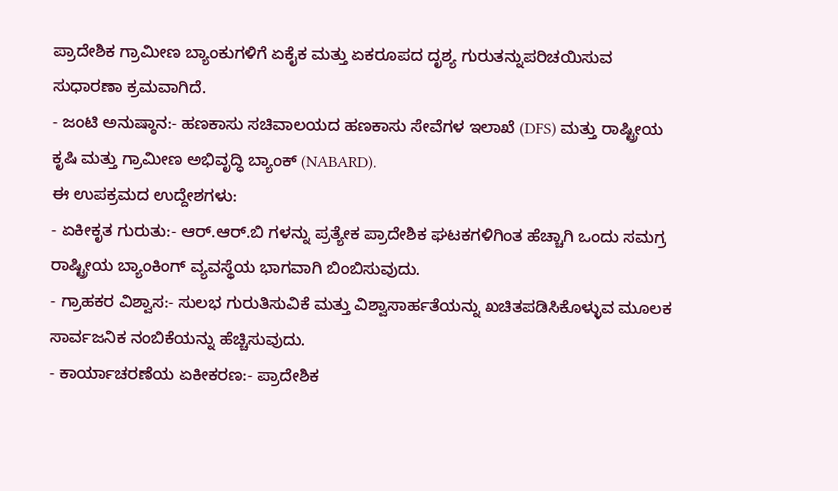ಪ್ರಾದೇಶಿಕ ಗ್ರಾಮೀಣ ಬ್ಯಾಂಕುಗಳಿಗೆ ಏಕೈಕ ಮತ್ತು ಏಕರೂಪದ ದೃಶ್ಯ ಗುರುತನ್ನುಪರಿಚಯಿಸುವ ಸುಧಾರಣಾ ಕ್ರಮವಾಗಿದೆ.
- ಜಂಟಿ ಅನುಷ್ಠಾನ:- ಹಣಕಾಸು ಸಚಿವಾಲಯದ ಹಣಕಾಸು ಸೇವೆಗಳ ಇಲಾಖೆ (DFS) ಮತ್ತು ರಾಷ್ಟ್ರೀಯ ಕೃಷಿ ಮತ್ತು ಗ್ರಾಮೀಣ ಅಭಿವೃದ್ಧಿ ಬ್ಯಾಂಕ್ (NABARD).
ಈ ಉಪಕ್ರಮದ ಉದ್ದೇಶಗಳು:
- ಏಕೀಕೃತ ಗುರುತು:- ಆರ್.ಆರ್.ಬಿ ಗಳನ್ನು ಪ್ರತ್ಯೇಕ ಪ್ರಾದೇಶಿಕ ಘಟಕಗಳಿಗಿಂತ ಹೆಚ್ಚಾಗಿ ಒಂದು ಸಮಗ್ರ ರಾಷ್ಟ್ರೀಯ ಬ್ಯಾಂಕಿಂಗ್ ವ್ಯವಸ್ಥೆಯ ಭಾಗವಾಗಿ ಬಿಂಬಿಸುವುದು.
- ಗ್ರಾಹಕರ ವಿಶ್ವಾಸ:- ಸುಲಭ ಗುರುತಿಸುವಿಕೆ ಮತ್ತು ವಿಶ್ವಾಸಾರ್ಹತೆಯನ್ನು ಖಚಿತಪಡಿಸಿಕೊಳ್ಳುವ ಮೂಲಕ ಸಾರ್ವಜನಿಕ ನಂಬಿಕೆಯನ್ನು ಹೆಚ್ಚಿಸುವುದು.
- ಕಾರ್ಯಾಚರಣೆಯ ಏಕೀಕರಣ:- ಪ್ರಾದೇಶಿಕ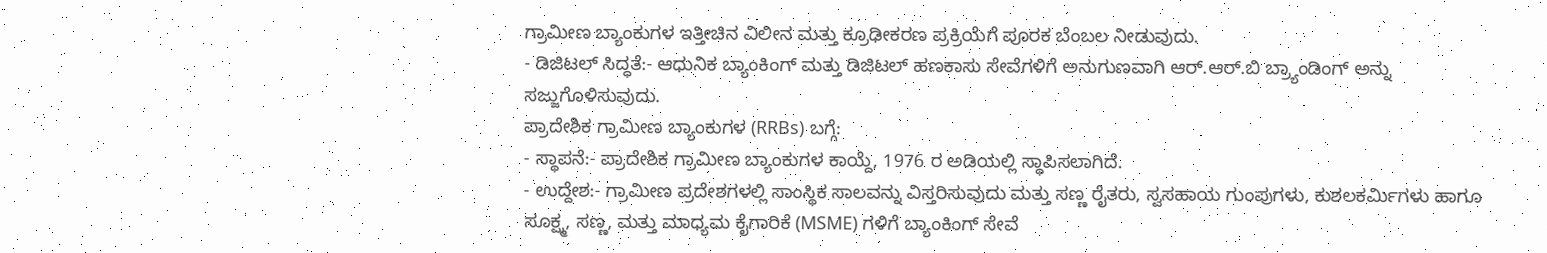ಗ್ರಾಮೀಣ ಬ್ಯಾಂಕುಗಳ ಇತ್ತೀಚಿನ ವಿಲೀನ ಮತ್ತು ಕ್ರೂಢೀಕರಣ ಪ್ರಕ್ರಿಯೆಗೆ ಪೂರಕ ಬೆಂಬಲ ನೀಡುವುದು.
- ಡಿಜಿಟಲ್ ಸಿದ್ಧತೆ:- ಆಧುನಿಕ ಬ್ಯಾಂಕಿಂಗ್ ಮತ್ತು ಡಿಜಿಟಲ್ ಹಣಕಾಸು ಸೇವೆಗಳಿಗೆ ಅನುಗುಣವಾಗಿ ಆರ್.ಆರ್.ಬಿ ಬ್ರ್ಯಾಂಡಿಂಗ್ ಅನ್ನು ಸಜ್ಜುಗೊಳಿಸುವುದು.
ಪ್ರಾದೇಶಿಕ ಗ್ರಾಮೀಣ ಬ್ಯಾಂಕುಗಳ (RRBs) ಬಗ್ಗೆ:
- ಸ್ಥಾಪನೆ:- ಪ್ರಾದೇಶಿಕ ಗ್ರಾಮೀಣ ಬ್ಯಾಂಕುಗಳ ಕಾಯ್ದೆ, 1976 ರ ಅಡಿಯಲ್ಲಿ ಸ್ಥಾಪಿಸಲಾಗಿದೆ.
- ಉದ್ದೇಶ:- ಗ್ರಾಮೀಣ ಪ್ರದೇಶಗಳಲ್ಲಿ ಸಾಂಸ್ಥಿಕ ಸಾಲವನ್ನು ವಿಸ್ತರಿಸುವುದು ಮತ್ತು ಸಣ್ಣ ರೈತರು, ಸ್ವಸಹಾಯ ಗುಂಪುಗಳು, ಕುಶಲಕರ್ಮಿಗಳು ಹಾಗೂ ಸೂಕ್ಷ್ಮ, ಸಣ್ಣ, ಮತ್ತು ಮಾಧ್ಯಮ ಕೈಗಾರಿಕೆ (MSME) ಗಳಿಗೆ ಬ್ಯಾಂಕಿಂಗ್ ಸೇವೆ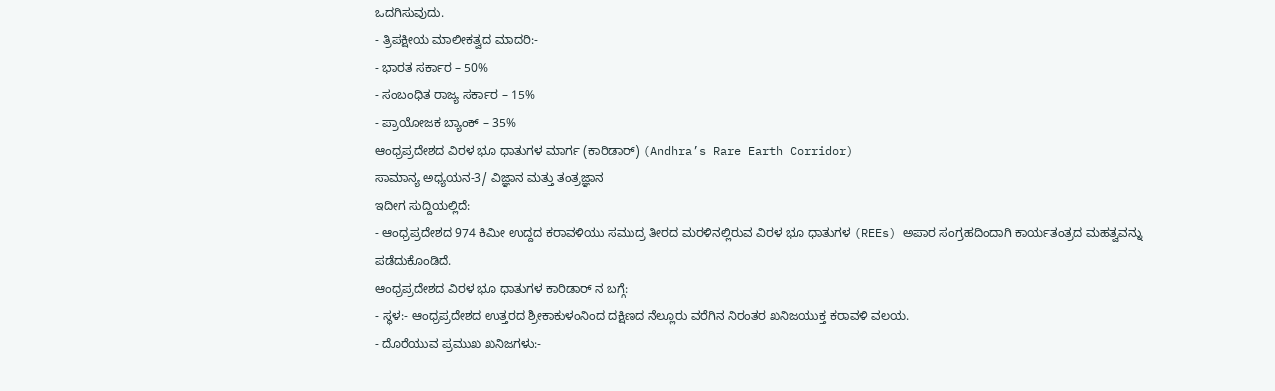ಒದಗಿಸುವುದು.
- ತ್ರಿಪಕ್ಷೀಯ ಮಾಲೀಕತ್ವದ ಮಾದರಿ:-
- ಭಾರತ ಸರ್ಕಾರ – 50%
- ಸಂಬಂಧಿತ ರಾಜ್ಯ ಸರ್ಕಾರ – 15%
- ಪ್ರಾಯೋಜಕ ಬ್ಯಾಂಕ್ – 35%
ಆಂಧ್ರಪ್ರದೇಶದ ವಿರಳ ಭೂ ಧಾತುಗಳ ಮಾರ್ಗ (ಕಾರಿಡಾರ್) (Andhra’s Rare Earth Corridor)
ಸಾಮಾನ್ಯ ಅಧ್ಯಯನ-3/ ವಿಜ್ಞಾನ ಮತ್ತು ತಂತ್ರಜ್ಞಾನ
ಇದೀಗ ಸುದ್ದಿಯಲ್ಲಿದೆ:
- ಆಂಧ್ರಪ್ರದೇಶದ 974 ಕಿಮೀ ಉದ್ದದ ಕರಾವಳಿಯು ಸಮುದ್ರ ತೀರದ ಮರಳಿನಲ್ಲಿರುವ ವಿರಳ ಭೂ ಧಾತುಗಳ (REEs) ಅಪಾರ ಸಂಗ್ರಹದಿಂದಾಗಿ ಕಾರ್ಯತಂತ್ರದ ಮಹತ್ವವನ್ನು ಪಡೆದುಕೊಂಡಿದೆ.
ಆಂಧ್ರಪ್ರದೇಶದ ವಿರಳ ಭೂ ಧಾತುಗಳ ಕಾರಿಡಾರ್ ನ ಬಗ್ಗೆ:
- ಸ್ಥಳ:- ಆಂಧ್ರಪ್ರದೇಶದ ಉತ್ತರದ ಶ್ರೀಕಾಕುಳಂನಿಂದ ದಕ್ಷಿಣದ ನೆಲ್ಲೂರು ವರೆಗಿನ ನಿರಂತರ ಖನಿಜಯುಕ್ತ ಕರಾವಳಿ ವಲಯ.
- ದೊರೆಯುವ ಪ್ರಮುಖ ಖನಿಜಗಳು:-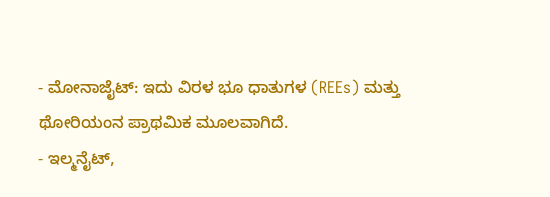- ಮೋನಾಜೈಟ್: ಇದು ವಿರಳ ಭೂ ಧಾತುಗಳ (REEs) ಮತ್ತು ಥೋರಿಯಂನ ಪ್ರಾಥಮಿಕ ಮೂಲವಾಗಿದೆ.
- ಇಲ್ಮನೈಟ್,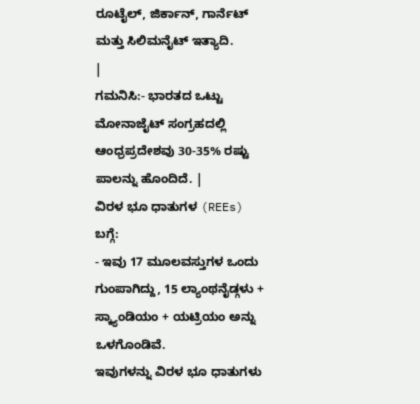ರೂಟೈಲ್, ಜಿರ್ಕಾನ್, ಗಾರ್ನೆಟ್ ಮತ್ತು ಸಿಲಿಮನೈಟ್ ಇತ್ಯಾದಿ.
|
ಗಮನಿಸಿ:- ಭಾರತದ ಒಟ್ಟು ಮೋನಾಜೈಟ್ ಸಂಗ್ರಹದಲ್ಲಿ ಆಂಧ್ರಪ್ರದೇಶವು 30-35% ರಷ್ಟು ಪಾಲನ್ನು ಹೊಂದಿದೆ. |
ವಿರಳ ಭೂ ಧಾತುಗಳ (REEs) ಬಗ್ಗೆ:
- ಇವು 17 ಮೂಲವಸ್ತುಗಳ ಒಂದು ಗುಂಪಾಗಿದ್ದು, 15 ಲ್ಯಾಂಥನೈಡ್ಗಳು + ಸ್ಕ್ಯಾಂಡಿಯಂ + ಯಟ್ರಿಯಂ ಅನ್ನು ಒಳಗೊಂಡಿವೆ.
ಇವುಗಳನ್ನು ವಿರಳ ಭೂ ಧಾತುಗಳು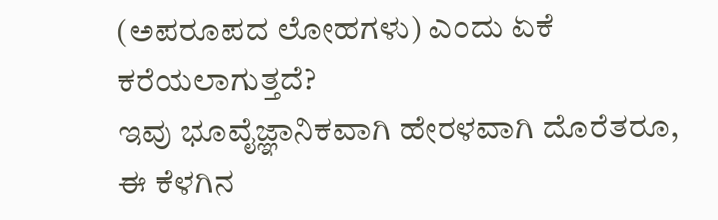(ಅಪರೂಪದ ಲೋಹಗಳು) ಎಂದು ಏಕೆ ಕರೆಯಲಾಗುತ್ತದೆ?
ಇವು ಭೂವೈಜ್ಞಾನಿಕವಾಗಿ ಹೇರಳವಾಗಿ ದೊರೆತರೂ, ಈ ಕೆಳಗಿನ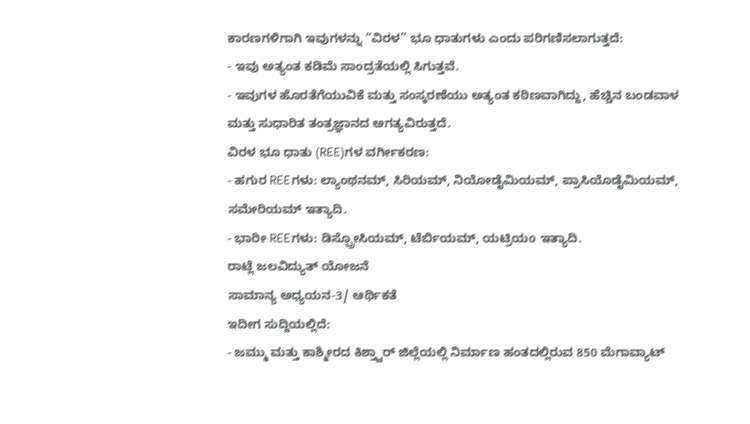ಕಾರಣಗಳಿಗಾಗಿ ಇವುಗಳನ್ನು “ವಿರಳ” ಭೂ ಧಾತುಗಳು ಎಂದು ಪರಿಗಣಿಸಲಾಗುತ್ತದೆ:
- ಇವು ಅತ್ಯಂತ ಕಡಿಮೆ ಸಾಂದ್ರತೆಯಲ್ಲಿ ಸಿಗುತ್ತವೆ.
- ಇವುಗಳ ಹೊರತೆಗೆಯುವಿಕೆ ಮತ್ತು ಸಂಸ್ಕರಣೆಯು ಅತ್ಯಂತ ಕಠಿಣವಾಗಿದ್ದು, ಹೆಚ್ಚಿನ ಬಂಡವಾಳ ಮತ್ತು ಸುಧಾರಿತ ತಂತ್ರಜ್ಞಾನದ ಅಗತ್ಯವಿರುತ್ತದೆ.
ವಿರಳ ಭೂ ಧಾತು (REE)ಗಳ ವರ್ಗೀಕರಣ:
- ಹಗುರ REEಗಳು: ಲ್ಯಾಂಥನಮ್, ಸಿರಿಯಮ್, ನಿಯೋಡೈಮಿಯಮ್, ಪ್ರಾಸಿಯೊಡೈಮಿಯಮ್, ಸಮೇರಿಯಮ್ ಇತ್ಯಾದಿ.
- ಭಾರೀ REEಗಳು: ಡಿಸ್ಪ್ರೋಸಿಯಮ್, ಟೆರ್ಬಿಯಮ್, ಯಟ್ರಿಯo ಇತ್ಯಾದಿ.
ರಾಟ್ಲೆ ಜಲವಿದ್ಯುತ್ ಯೋಜನೆ
ಸಾಮಾನ್ಯ ಅಧ್ಯಯನ-3/ ಆರ್ಥಿಕತೆ
ಇದೀಗ ಸುದ್ದಿಯಲ್ಲಿದೆ:
- ಜಮ್ಮು ಮತ್ತು ಕಾಶ್ಮೀರದ ಕಿಶ್ತ್ವಾರ್ ಜಿಲ್ಲೆಯಲ್ಲಿ ನಿರ್ಮಾಣ ಹಂತದಲ್ಲಿರುವ 850 ಮೆಗಾವ್ಯಾಟ್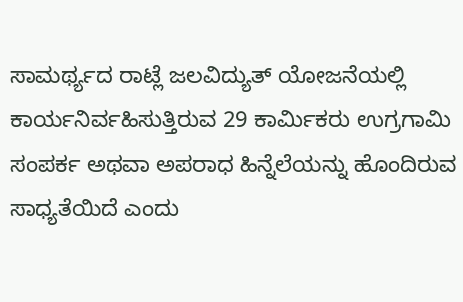ಸಾಮರ್ಥ್ಯದ ರಾಟ್ಲೆ ಜಲವಿದ್ಯುತ್ ಯೋಜನೆಯಲ್ಲಿ ಕಾರ್ಯನಿರ್ವಹಿಸುತ್ತಿರುವ 29 ಕಾರ್ಮಿಕರು ಉಗ್ರಗಾಮಿ ಸಂಪರ್ಕ ಅಥವಾ ಅಪರಾಧ ಹಿನ್ನೆಲೆಯನ್ನು ಹೊಂದಿರುವ ಸಾಧ್ಯತೆಯಿದೆ ಎಂದು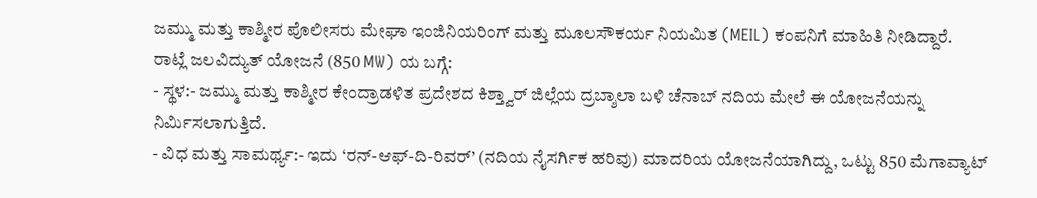ಜಮ್ಮು ಮತ್ತು ಕಾಶ್ಮೀರ ಪೊಲೀಸರು ಮೇಘಾ ಇಂಜಿನಿಯರಿಂಗ್ ಮತ್ತು ಮೂಲಸೌಕರ್ಯ ನಿಯಮಿತ (MEIL) ಕಂಪನಿಗೆ ಮಾಹಿತಿ ನೀಡಿದ್ದಾರೆ.
ರಾಟ್ಲೆ ಜಲವಿದ್ಯುತ್ ಯೋಜನೆ (850 MW) ಯ ಬಗ್ಗೆ:
- ಸ್ಥಳ:- ಜಮ್ಮು ಮತ್ತು ಕಾಶ್ಮೀರ ಕೇಂದ್ರಾಡಳಿತ ಪ್ರದೇಶದ ಕಿಶ್ತ್ವಾರ್ ಜಿಲ್ಲೆಯ ದ್ರಬ್ಶಾಲಾ ಬಳಿ ಚೆನಾಬ್ ನದಿಯ ಮೇಲೆ ಈ ಯೋಜನೆಯನ್ನು ನಿರ್ಮಿಸಲಾಗುತ್ತಿದೆ.
- ವಿಧ ಮತ್ತು ಸಾಮರ್ಥ್ಯ:- ಇದು ‘ರನ್-ಆಫ್-ದಿ-ರಿವರ್’ (ನದಿಯ ನೈಸರ್ಗಿಕ ಹರಿವು) ಮಾದರಿಯ ಯೋಜನೆಯಾಗಿದ್ದು, ಒಟ್ಟು 850 ಮೆಗಾವ್ಯಾಟ್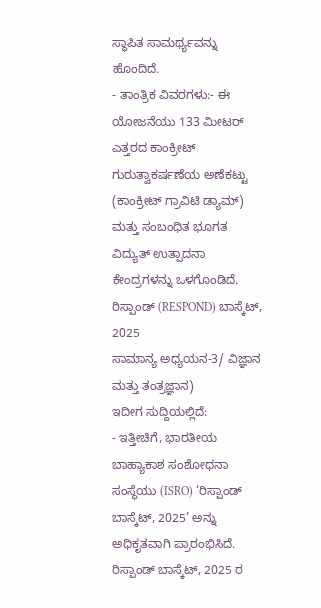ಸ್ಥಾಪಿತ ಸಾಮರ್ಥ್ಯವನ್ನು ಹೊಂದಿದೆ.
- ತಾಂತ್ರಿಕ ವಿವರಗಳು:- ಈ ಯೋಜನೆಯು 133 ಮೀಟರ್ ಎತ್ತರದ ಕಾಂಕ್ರೀಟ್ ಗುರುತ್ವಾಕರ್ಷಣೆಯ ಅಣೆಕಟ್ಟು (ಕಾಂಕ್ರೀಟ್ ಗ್ರಾವಿಟಿ ಡ್ಯಾಮ್) ಮತ್ತು ಸಂಬಂಧಿತ ಭೂಗತ ವಿದ್ಯುತ್ ಉತ್ಪಾದನಾ ಕೇಂದ್ರಗಳನ್ನು ಒಳಗೊಂಡಿದೆ.
ರಿಸ್ಪಾಂಡ್ (RESPOND) ಬಾಸ್ಕೆಟ್, 2025
ಸಾಮಾನ್ಯ ಅಧ್ಯಯನ-3/ ವಿಜ್ಞಾನ ಮತ್ತು ತಂತ್ರಜ್ಞಾನ)
ಇದೀಗ ಸುದ್ದಿಯಲ್ಲಿದೆ:
- ಇತ್ತೀಚಿಗೆ, ಭಾರತೀಯ ಬಾಹ್ಯಾಕಾಶ ಸಂಶೋಧನಾ ಸಂಸ್ಥೆಯು (ISRO) ‘ರಿಸ್ಪಾಂಡ್ ಬಾಸ್ಕೆಟ್, 2025’ ಅನ್ನು ಅಧಿಕೃತವಾಗಿ ಪ್ರಾರಂಭಿಸಿದೆ.
ರಿಸ್ಪಾಂಡ್ ಬಾಸ್ಕೆಟ್, 2025 ರ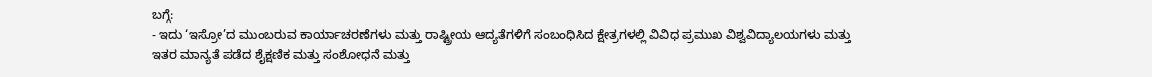ಬಗ್ಗೆ:
- ಇದು ‘ಇಸ್ರೋ’ದ ಮುಂಬರುವ ಕಾರ್ಯಾಚರಣೆಗಳು ಮತ್ತು ರಾಷ್ಟ್ರೀಯ ಆದ್ಯತೆಗಳಿಗೆ ಸಂಬಂಧಿಸಿದ ಕ್ಷೇತ್ರಗಳಲ್ಲಿ ವಿವಿಧ ಪ್ರಮುಖ ವಿಶ್ವವಿದ್ಯಾಲಯಗಳು ಮತ್ತು ಇತರ ಮಾನ್ಯತೆ ಪಡೆದ ಶೈಕ್ಷಣಿಕ ಮತ್ತು ಸಂಶೋಧನೆ ಮತ್ತು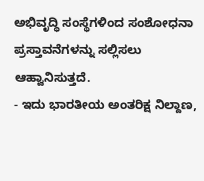ಅಭಿವೃದ್ಧಿ ಸಂಸ್ಥೆಗಳಿಂದ ಸಂಶೋಧನಾ ಪ್ರಸ್ತಾವನೆಗಳನ್ನು ಸಲ್ಲಿಸಲು ಆಹ್ವಾನಿಸುತ್ತದೆ.
- ಇದು ಭಾರತೀಯ ಅಂತರಿಕ್ಷ ನಿಲ್ದಾಣ,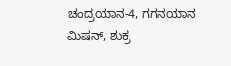ಚಂದ್ರಯಾನ-4, ಗಗನಯಾನ ಮಿಷನ್, ಶುಕ್ರ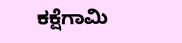ಕಕ್ಷೆಗಾಮಿ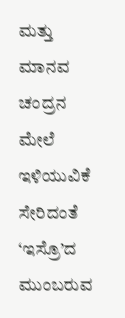ಮತ್ತು ಮಾನವ ಚಂದ್ರನ ಮೇಲೆ ಇಳಿಯುವಿಕೆ ಸೇರಿದಂತೆ ‘ಇಸ್ರೊ’ದ ಮುಂಬರುವ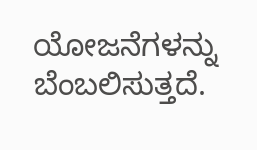ಯೋಜನೆಗಳನ್ನು ಬೆಂಬಲಿಸುತ್ತದೆ.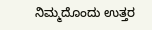ನಿಮ್ಮದೊಂದು ಉತ್ತರ